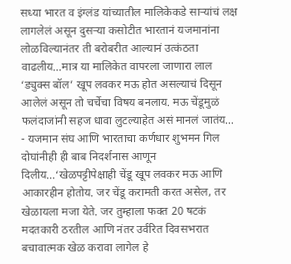सध्या भारत व इंग्लंड यांच्यातील मालिकेकडे साऱ्यांचं लक्ष लागलेलं असून दुसऱ्या कसोटीत भारतानं यजमानांना लोळविल्यानंतर ती बरोबरीत आल्यानं उत्कंठता वाढलीय…मात्र या मालिकेत वापरला जाणारा लाल ‘ड्युक्स बॉल’ खूप लवकर मऊ होत असल्याचं दिसून आलेलं असून तो चर्चेचा विषय बनलाय. मऊ चेंडूमुळं फलंदाजांनी सहज धावा लुटल्याहेत असं मानलं जातंय…
- यजमान संघ आणि भारताचा कर्णधार शुभमन गिल दोघांनीही ही बाब निदर्शनास आणून दिलीय…‘खेळपट्टीपेक्षाही चेंडू खूप लवकर मऊ आणि आकारहीन होतोय. जर चेंडू करामती करत असेल, तर खेळायला मजा येते. जर तुम्हाला फक्त 20 षटकं मदतकारी ठरतील आणि नंतर उर्वरित दिवसभरात बचावात्मक खेळ करावा लागेल हे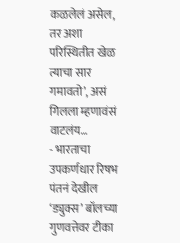कळलेलं असेल, तर अशा परिस्थितीत खेळ त्याचा सार गमावतो’, असं गिलला म्हणावंसं वाटलंय…
- भारताचा उपकर्णधार रिषभ पंतनं देखील ‘ड्युक्स’ बॉलच्या गुणवत्तेवर टीका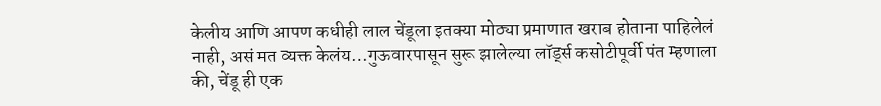केलीय आणि आपण कधीही लाल चेंडूला इतक्या मोठ्या प्रमाणात खराब होताना पाहिलेलं नाही, असं मत व्यक्त केलंय…गुऊवारपासून सुरू झालेल्या लॉर्ड्स कसोटीपूर्वी पंत म्हणाला की, चेंडू ही एक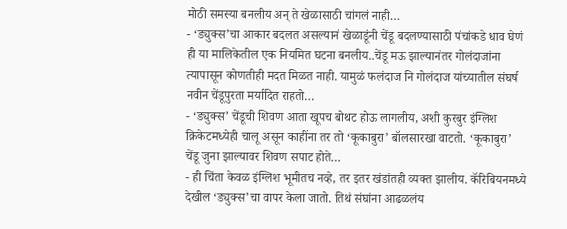मोठी समस्या बनलीय अन् ते खेळासाठी चांगलं नाही…
- ‘ड्युक्स’चा आकार बदलत असल्यानं खेळाडूंनी चेंडू बदलण्यासाठी पंचांकडे धाव घेणं ही या मालिकेतील एक नियमित घटना बनलीय..चेंडू मऊ झाल्यानंतर गोलंदाजांना त्यापासून कोणतीही मदत मिळत नाही. यामुळं फलंदाज नि गोलंदाज यांच्यातील संघर्ष नवीन चेंडूपुरता मर्यादित राहतो…
- ‘ड्युक्स’ चेंडूची शिवण आता खूपच बोथट होऊ लागलीय, अशी कुरबुर इंग्लिश क्रिकेटमध्येही चालू असून काहींना तर तो ‘कूकाबुरा’ बॉलसारखा वाटतो. ‘कूकाबुरा’ चेंडू जुना झाल्यावर शिवण सपाट होते…
- ही चिंता केवळ इंग्लिश भूमीतच नव्हे, तर इतर खंडांतही व्यक्त झालीय. कॅरिबियनमध्ये देखील ‘ड्युक्स’चा वापर केला जातो. तिथं संघांना आढळलंय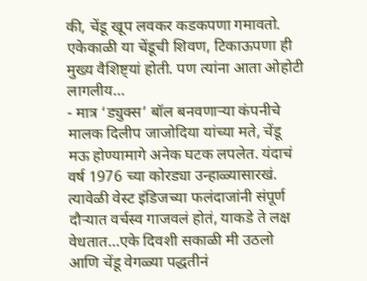की, चेंडू खूप लवकर कडकपणा गमावतो. एकेकाळी या चेंडूची शिवण, टिकाऊपणा ही मुख्य वैशिष्ट्यां होती. पण त्यांना आता ओहोटी लागलीय…
- मात्र ‘ड्युक्स’ बॉल बनवणाऱ्या कंपनीचे मालक दिलीप जाजोदिया यांच्या मते, चेंडू मऊ होण्यामागे अनेक घटक लपलेत. यंदाचं वर्ष 1976 च्या कोरड्या उन्हाळ्यासारखं. त्यावेळी वेस्ट इंडिजच्या फलंदाजांनी संपूर्ण दौऱ्यात वर्चस्व गाजवलं होतं, याकडे ते लक्ष वेधतात…एके दिवशी सकाळी मी उठलो आणि चेंडू वेगळ्या पद्धतीनं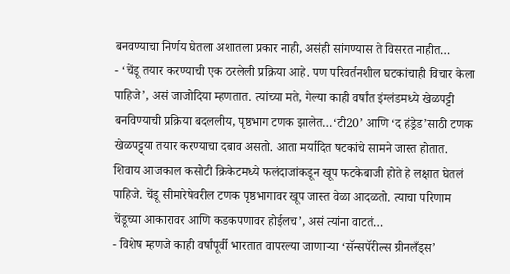बनवण्याचा निर्णय घेतला अशातला प्रकार नाही, असंही सांगण्यास ते विसरत नाहीत…
- ‘चेंडू तयार करण्याची एक ठरलेली प्रक्रिया आहे. पण परिवर्तनशील घटकांचाही विचार केला पाहिजे’, असं जाजोदिया म्हणतात. त्यांच्या मते, गेल्या काही वर्षांत इंग्लंडमध्ये खेळपट्टी बनविण्याची प्रक्रिया बदललीय, पृष्ठभाग टणक झालेत…‘टी20’ आणि ‘द हंड्रेड’साठी टणक खेळपट्ट्या तयार करण्याचा दबाव असतो. आता मर्यादित षटकांचे सामने जास्त होतात. शिवाय आजकाल कसोटी क्रिकेटमध्ये फलंदाजांकडून खूप फटकेबाजी होते हे लक्षात घेतलं पाहिजे. चेंडू सीमारेषेवरील टणक पृष्ठभागावर खूप जास्त वेळा आदळतो. त्याचा परिणाम चेंडूच्या आकारावर आणि कडकपणावर होईलच’, असं त्यांना वाटतं…
- विशेष म्हणजे काही वर्षांपूर्वी भारतात वापरल्या जाणाऱ्या ‘सॅन्सपॅरील्स ग्रीनलँड्स’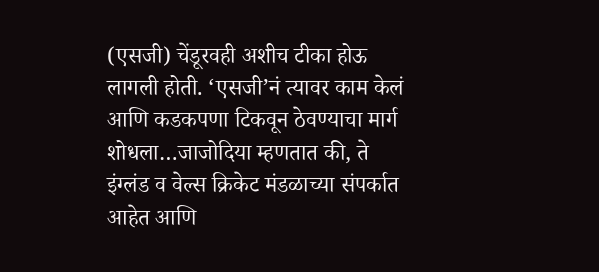(एसजी) चेंडूरवही अशीच टीका होऊ लागली होती. ‘एसजी’नं त्यावर काम केलं आणि कडकपणा टिकवून ठेवण्याचा मार्ग शोधला…जाजोदिया म्हणतात की, ते इंग्लंड व वेल्स क्रिकेट मंडळाच्या संपर्कात आहेत आणि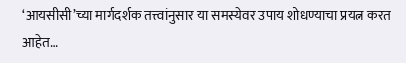‘आयसीसी’च्या मार्गदर्शक तत्त्वांनुसार या समस्येवर उपाय शोधण्याचा प्रयत्न करत आहेत…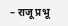– राजू प्रभू